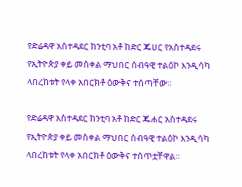የድሬዳዋ አስተዳደር ከንቲባ አቶ ከድር ጁሀር የአስተዳደሩ የኢትዮጵያ ቀይ መስቀል ማህበር ሰብዓዊ ተልዕኮ እንዲሳካ ላበረከቱት የላቀ አበርክቶ ዕውቅና ተሰጣቸው።

የድሬዳዋ አስተዳደር ከንቲባ አቶ ከድር ጁሐር አስተዳደሩ የኢትዮጵያ ቀይ መስቀል ማህበር ሰብዓዊ ተልዕኮ እንዲሳካ ላበረከቱት የላቀ አበርክቶ ዕውቅና ተሰጥቷቸዋል።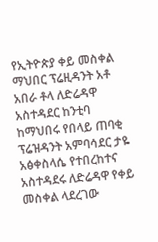የኢትዮጵያ ቀይ መስቀል ማህበር ፕሬዚዳንት አቶ አበራ ቶላ ለድሬዳዋ አስተዳደር ከንቲባ ከማህበሩ የበላይ ጠባቂ ፕሬዝዳንት አምባሳደር ታዬ አፅቀስላሴ የተበረከተና አስተዳደሩ ለድሬዳዋ የቀይ መስቀል ላደረገው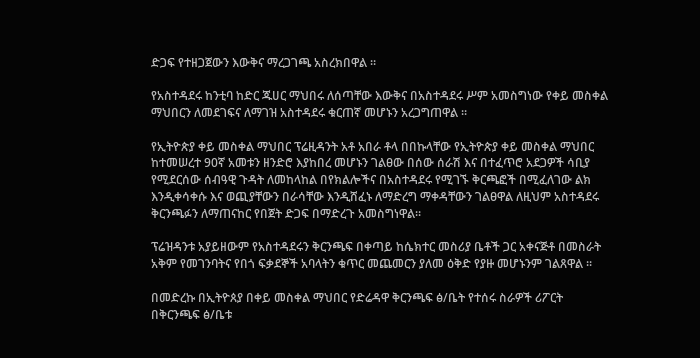ድጋፍ የተዘጋጀውን እውቅና ማረጋገጫ አስረክበዋል ።

የአስተዳደሩ ከንቲባ ከድር ጁሀር ማህበሩ ለሰጣቸው እውቅና በአስተዳደሩ ሥም አመስግነው የቀይ መስቀል ማህበርን ለመደገፍና ለማገዝ አስተዳደሩ ቁርጠኛ መሆኑን አረጋግጠዋል ።

የኢትዮጵያ ቀይ መስቀል ማህበር ፕሬዚዳንት አቶ አበራ ቶላ በበኩላቸው የኢትዮጵያ ቀይ መስቀል ማህበር ከተመሠረተ 90ኛ አመቱን ዘንድሮ እያከበረ መሆኑን ገልፀው በሰው ሰራሽ እና በተፈጥሮ አደጋዎች ሳቢያ የሚደርሰው ሰብዓዊ ጉዳት ለመከላከል በየክልሎችና በአስተዳደሩ የሚገኙ ቅርጫፎች በሚፈለገው ልክ እንዲቀሳቀሱ እና ወጪያቸውን በራሳቸው እንዲሸፈኑ ለማድረግ ማቀዳቸውን ገልፀዋል ለዚህም አስተዳደሩ ቅርንጫፉን ለማጠናከር የበጀት ድጋፍ በማድረጉ አመስግነዋል።

ፕሬዝዳንቱ አያይዘውም የአስተዳደሩን ቅርንጫፍ በቀጣይ ከሴክተር መስሪያ ቤቶች ጋር አቀናጅቶ በመስራት አቅም የመገንባትና የበጎ ፍቃደኞች አባላትን ቁጥር መጨመርን ያለመ ዕቅድ የያዙ መሆኑንም ገልጸዋል ።

በመድረኩ በኢትዮጰያ በቀይ መስቀል ማህበር የድሬዳዋ ቅርንጫፍ ፅ/ቤት የተሰሩ ስራዎች ሪፖርት በቅርንጫፍ ፅ/ቤቱ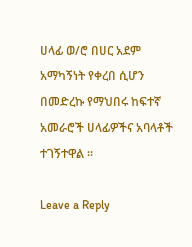ሀላፊ ወ/ሮ በሀር አደም አማካኝነት የቀረበ ሲሆን በመድረኩ የማህበሩ ከፍተኛ አመራሮች ሀላፊዎችና አባላቶች ተገኝተዋል ።

Leave a Reply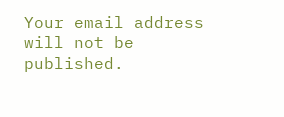Your email address will not be published.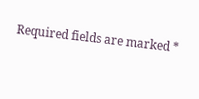Required fields are marked *